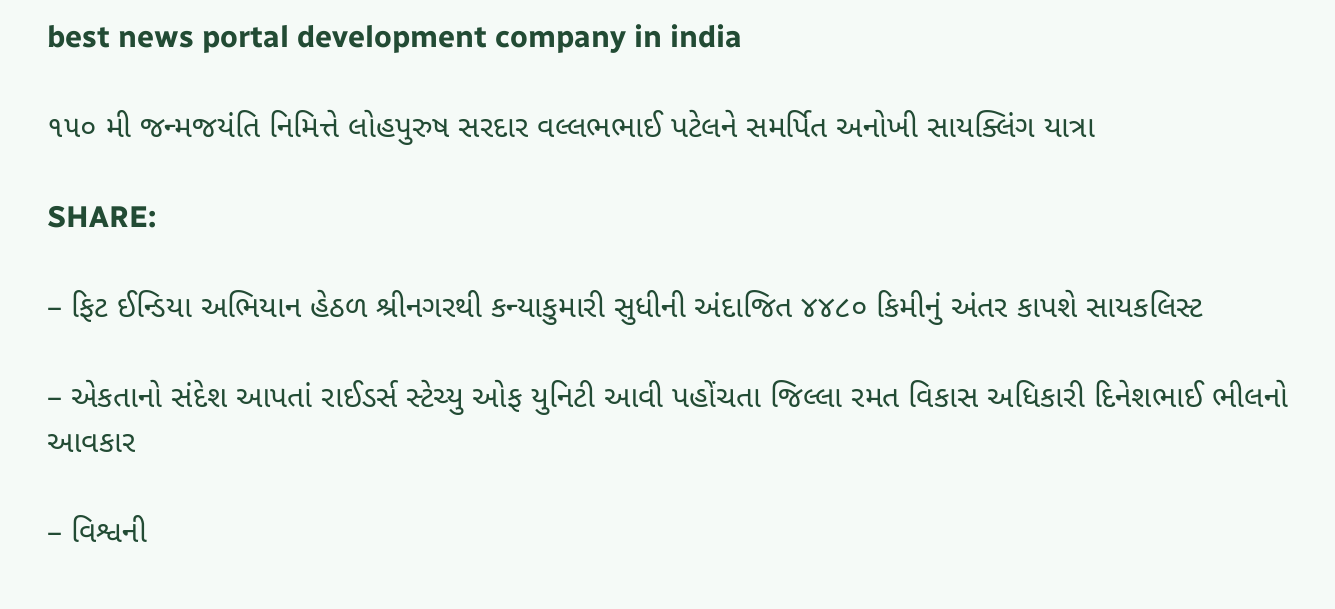best news portal development company in india

૧૫૦ મી જન્મજયંતિ નિમિત્તે લોહપુરુષ સરદાર વલ્લભભાઈ પટેલને સમર્પિત અનોખી સાયક્લિંગ યાત્રા

SHARE:

– ફિટ ઈન્ડિયા અભિયાન હેઠળ શ્રીનગરથી કન્યાકુમારી સુધીની અંદાજિત ૪૪૮૦ કિમીનું અંતર કાપશે સાયકલિસ્ટ

– એકતાનો સંદેશ આપતાં રાઈડર્સ સ્ટેચ્યુ ઓફ યુનિટી આવી પહોંચતા જિલ્લા રમત વિકાસ અધિકારી દિનેશભાઈ ભીલનો આવકાર

– વિશ્વની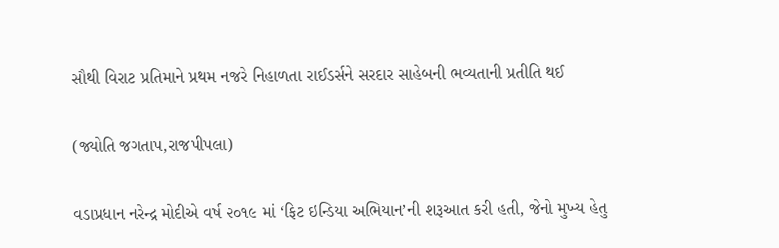સૌથી વિરાટ પ્રતિમાને પ્રથમ નજરે નિહાળતા રાઈડર્સને સરદાર સાહેબની ભવ્યતાની પ્રતીતિ થઈ

(જ્યોતિ જગતાપ,રાજપીપલા)

વડાપ્રધાન નરેન્દ્ર મોદીએ વર્ષ ૨૦૧૯ માં ‘ફિટ ઇન્ડિયા અભિયાન’ની શરૂઆત કરી હતી, જેનો મુખ્ય હેતુ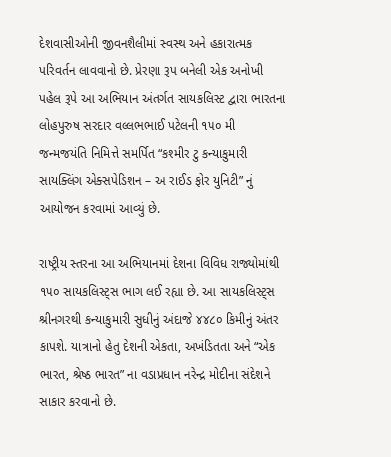દેશવાસીઓની જીવનશૈલીમાં સ્વસ્થ અને હકારાત્મક પરિવર્તન લાવવાનો છે. પ્રેરણા રૂપ બનેલી એક અનોખી પહેલ રૂપે આ અભિયાન અંતર્ગત સાયકલિસ્ટ દ્વારા ભારતના લોહપુરુષ સરદાર વલ્લભભાઈ પટેલની ૧૫૦ મી જન્મજયંતિ નિમિત્તે સમર્પિત “કશ્મીર ટુ કન્યાકુમારી સાયક્લિંગ એક્સપેડિશન – અ રાઈડ ફોર યુનિટી” નું આયોજન કરવામાં આવ્યું છે.

રાષ્ટ્રીય સ્તરના આ અભિયાનમાં દેશના વિવિધ રાજ્યોમાંથી ૧૫૦ સાયકલિસ્ટ્સ ભાગ લઈ રહ્યા છે. આ સાયકલિસ્ટ્સ શ્રીનગરથી કન્યાકુમારી સુધીનું અંદાજે ૪૪૮૦ કિમીનું અંતર કાપશે. યાત્રાનો હેતુ દેશની એકતા, અખંડિતતા અને “એક ભારત, શ્રેષ્ઠ ભારત” ના વડાપ્રધાન નરેન્દ્ર મોદીના સંદેશને સાકાર કરવાનો છે.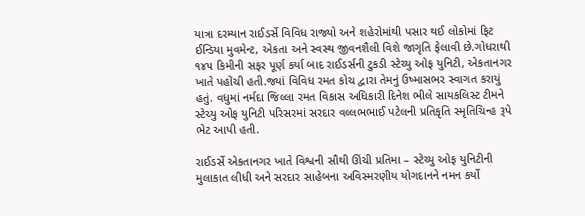યાત્રા દરમ્યાન રાઈડર્સે વિવિધ રાજ્યો અને શહેરોમાંથી પસાર થઈ લોકોમાં ફિટ ઈન્ડિયા મુવમેન્ટ, એકતા અને સ્વસ્થ જીવનશૈલી વિશે જાગૃતિ ફેલાવી છે.ગોધરાથી ૧૪૫ કિમીની સફર પૂર્ણ કર્યા બાદ રાઈડર્સની ટુકડી સ્ટેચ્યુ ઓફ યુનિટી, એકતાનગર ખાતે પહોંચી હતી.જ્યાં વિવિધ રમત કોચ દ્વારા તેમનું ઉષ્માસભર સ્વાગત કરાયું હતું. વધુમાં નર્મદા જિલ્લા રમત વિકાસ અધિકારી દિનેશ ભીલે સાયકલિસ્ટ ટીમને સ્ટેચ્યુ ઓફ યુનિટી પરિસરમાં સરદાર વલ્લભભાઈ પટેલની પ્રતિકૃતિ સ્મૃતિચિન્હ રૂપે ભેટ આપી હતી.

રાઈડર્સે એકતાનગર ખાતે વિશ્વની સૌથી ઊંચી પ્રતિમા – સ્ટેચ્યુ ઓફ યુનિટીની મુલાકાત લીધી અને સરદાર સાહેબના અવિસ્મરણીય યોગદાનને નમન કર્યો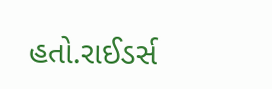હતો.રાઈડર્સ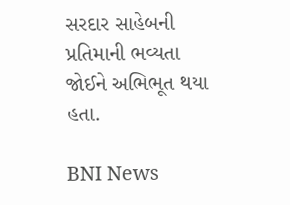સરદાર સાહેબની પ્રતિમાની ભવ્યતા જોઈને અભિભૂત થયા હતા.

BNI News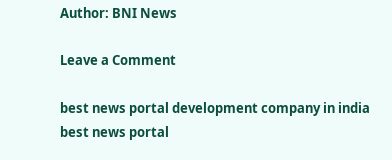Author: BNI News

Leave a Comment

best news portal development company in india
best news portal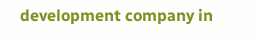development company in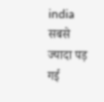india
सबसे ज्यादा पड़ गई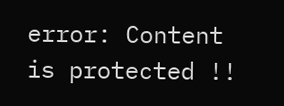error: Content is protected !!